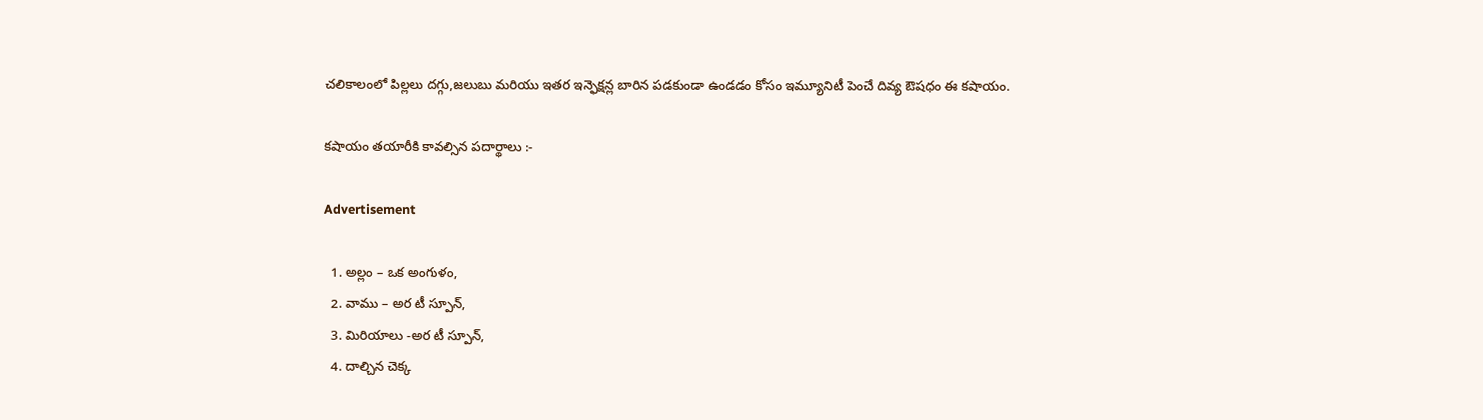చలికాలంలో పిల్లలు దగ్గు,జలుబు మరియు ఇతర ఇన్ఫెక్షన్ల బారిన పడకుండా ఉండడం కోసం ఇమ్యూనిటీ పెంచే దివ్య ఔషధం ఈ కషాయం.

క‌షాయం త‌యారీకి కావ‌ల్సిన ప‌దార్థాలు :-

Advertisement

  1. అల్లం – ఒక అంగుళం,
  2. వాము – అర టీ స్పూన్,
  3. మిరియాలు -అర టీ స్పూన్,
  4. దాల్చిన చెక్క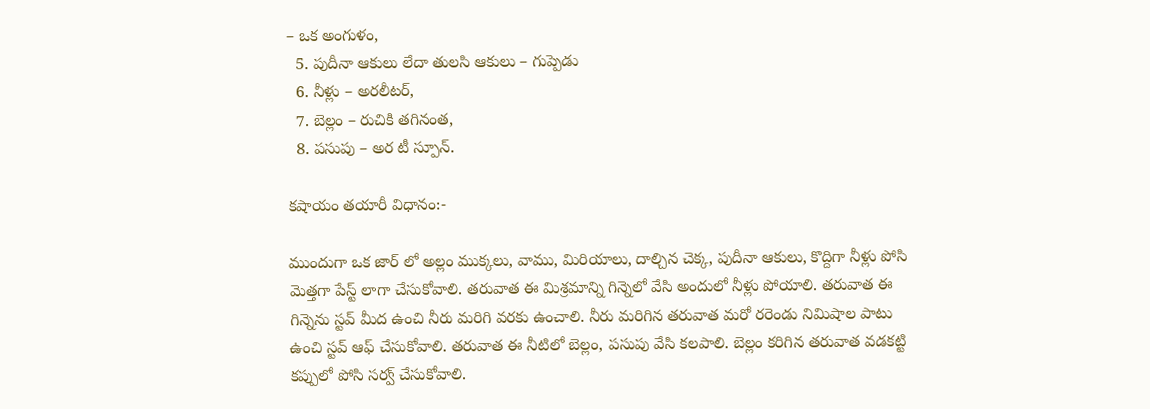– ఒక అంగుళం,
  5. పుదీనా ఆకులు లేదా తుల‌సి ఆకులు – గుప్పెడు
  6. నీళ్లు – అర‌లీట‌ర్,
  7. బెల్లం – రుచికి త‌గినంత‌,
  8. ప‌సుపు – అర టీ స్పూన్.

క‌షాయం త‌యారీ విధానం:-

ముందుగా ఒక జార్ లో అల్లం ముక్క‌లు, వాము, మిరియాలు, దాల్చిన చెక్క‌, పుదీనా ఆకులు, కొద్దిగా నీళ్లు పోసి మెత్త‌గా పేస్ట్ లాగా చేసుకోవాలి. త‌రువాత ఈ మిశ్ర‌మాన్ని గిన్నెలో వేసి అందులో నీళ్లు పోయాలి. త‌రువాత ఈ గిన్నెను స్ట‌వ్ మీద ఉంచి నీరు మ‌రిగి వ‌ర‌కు ఉంచాలి. నీరు మ‌రిగిన త‌రువాత మ‌రో రరెండు నిమిషాల పాటు ఉంచి స్ట‌వ్ ఆఫ్ చేసుకోవాలి. త‌రువాత ఈ నీటిలో బెల్లం, ప‌సుపు వేసి క‌ల‌పాలి. బెల్లం క‌రిగిన త‌రువాత వ‌డ‌క‌ట్టి క‌ప్పులో పోసి స‌ర్వ్ చేసుకోవాలి.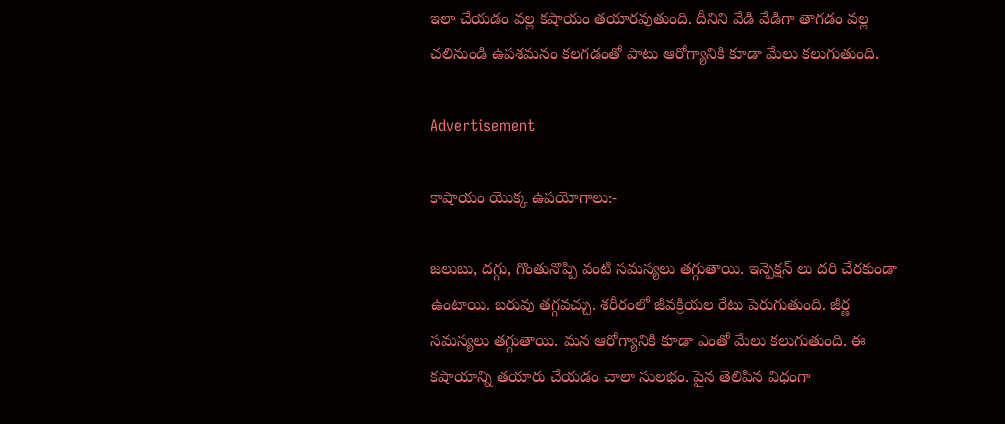ఇలా చేయ‌డం వ‌ల్ల క‌షాయం త‌యార‌వుతుంది. దీనిని వేడి వేడిగా తాగ‌డం వ‌ల్ల చ‌లినుండి ఉప‌శ‌మ‌నం క‌ల‌గ‌డంతో పాటు ఆరోగ్యానికి కూడా మేలు క‌లుగుతుంది.

Advertisement

కాషాయం యొక్క ఉపయోగాలు:-

జ‌లుబు, ద‌గ్గు, గొంతునొప్పి వంటి స‌మ‌స్య‌లు త‌గ్గుతాయి. ఇన్పెక్ష‌న్ లు ద‌రి చేర‌కుండా ఉంటాయి. బ‌రువు త‌గ్గ‌వ‌చ్చు. శ‌రీరంలో జీవ‌క్రియ‌ల రేటు పెరుగుతుంది. జీర్ణ స‌మ‌స్య‌లు త‌గ్గుతాయి. మ‌న ఆరోగ్యానికి కూడా ఎంతో మేలు క‌లుగుతుంది. ఈ క‌షాయాన్ని త‌యారు చేయ‌డం చాలా సుల‌భం. పైన తెలిపిన విధంగా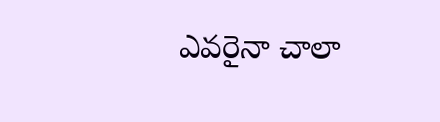ఎవ‌రైనా చాలా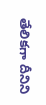తేలిక‌గా దీనిని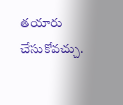త‌యారు చేసుకోవ‌చ్చు.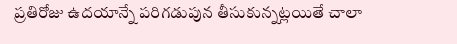ప్రతిరోజు ఉదయాన్నే పరిగడుపున తీసుకున్నట్లయితే చాలా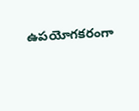ఉపయోగకరంగా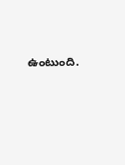ఉంటుంది.